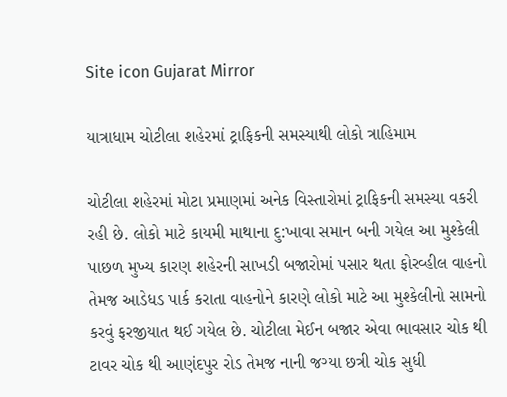Site icon Gujarat Mirror

યાત્રાધામ ચોટીલા શહેરમાં ટ્રાફિકની સમસ્યાથી લોકો ત્રાહિમામ

ચોટીલા શહેરમાં મોટા પ્રમાણમાં અનેક વિસ્તારોમાં ટ્રાફિકની સમસ્યા વકરી રહી છે. લોકો માટે કાયમી માથાના દુ:ખાવા સમાન બની ગયેલ આ મુશ્કેલી પાછળ મુખ્ય કારણ શહેરની સાખડી બજારોમાં પસાર થતા ફોરવ્હીલ વાહનો તેમજ આડેધડ પાર્ક કરાતા વાહનોને કારણે લોકો માટે આ મુશ્કેલીનો સામનો કરવું ફરજીયાત થઈ ગયેલ છે. ચોટીલા મેઈન બજાર એવા ભાવસાર ચોક થી ટાવર ચોક થી આણંદપુર રોડ તેમજ નાની જગ્યા છત્રી ચોક સુધી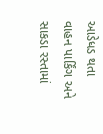આડેધડ થતા વાહન પાર્કિંગ અને સાકડા રસ્તામાં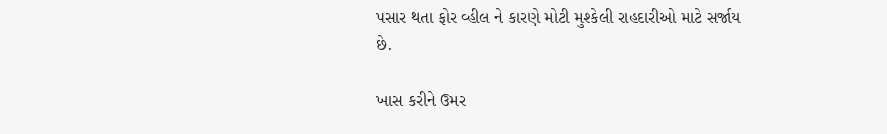પસાર થતા ફોર વ્હીલ ને કારણે મોટી મુશ્કેલી રાહદારીઓ માટે સર્જાય છે.

ખાસ કરીને ઉમર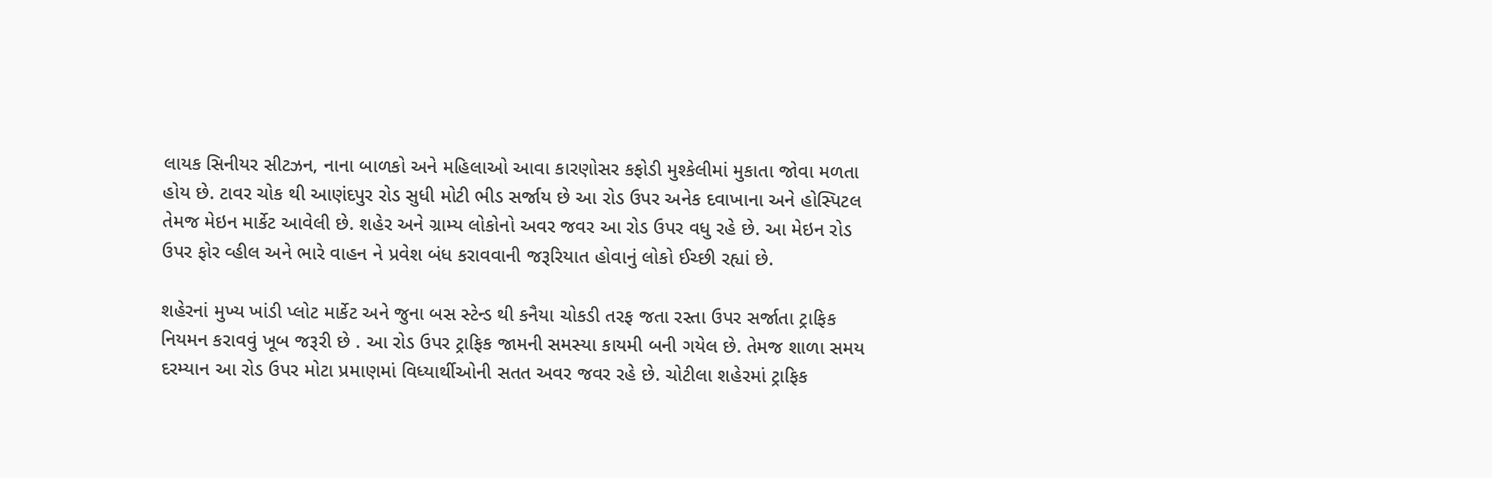લાયક સિનીયર સીટઝન, નાના બાળકો અને મહિલાઓ આવા કારણોસર કફોડી મુશ્કેલીમાં મુકાતા જોવા મળતા હોય છે. ટાવર ચોક થી આણંદપુર રોડ સુધી મોટી ભીડ સર્જાય છે આ રોડ ઉપર અનેક દવાખાના અને હોસ્પિટલ તેમજ મેઇન માર્કેટ આવેલી છે. શહેર અને ગ્રામ્ય લોકોનો અવર જવર આ રોડ ઉપર વધુ રહે છે. આ મેઇન રોડ ઉપર ફોર વ્હીલ અને ભારે વાહન ને પ્રવેશ બંધ કરાવવાની જરૂરિયાત હોવાનું લોકો ઈચ્છી રહ્યાં છે.

શહેરનાં મુખ્ય ખાંડી પ્લોટ માર્કેટ અને જુના બસ સ્ટેન્ડ થી કનૈયા ચોકડી તરફ જતા રસ્તા ઉપર સર્જાતા ટ્રાફિક નિયમન કરાવવું ખૂબ જરૂરી છે . આ રોડ ઉપર ટ્રાફિક જામની સમસ્યા કાયમી બની ગયેલ છે. તેમજ શાળા સમય દરમ્યાન આ રોડ ઉપર મોટા પ્રમાણમાં વિધ્યાર્થીઓની સતત અવર જવર રહે છે. ચોટીલા શહેરમાં ટ્રાફિક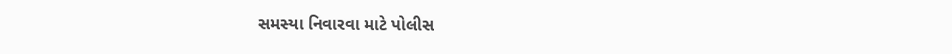સમસ્યા નિવારવા માટે પોલીસ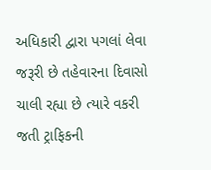અધિકારી દ્વારા પગલાં લેવા જરૂરી છે તહેવારના દિવાસો ચાલી રહ્યા છે ત્યારે વકરી જતી ટ્રાફિકની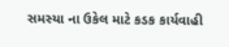સમસ્યા ના ઉકેલ માટે કડક કાર્યવાહી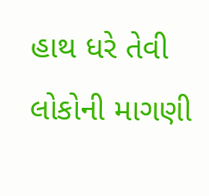હાથ ધરે તેવી લોકોની માગણી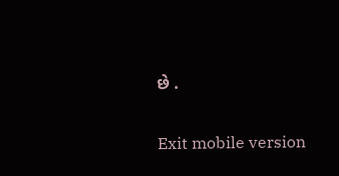છે .

Exit mobile version